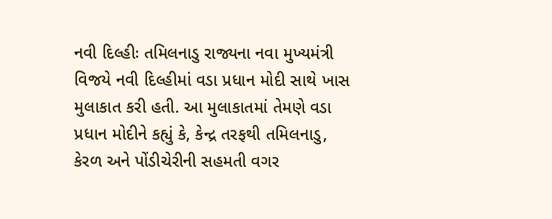નવી દિલ્હીઃ તમિલનાડુ રાજ્યના નવા મુખ્યમંત્રી વિજયે નવી દિલ્હીમાં વડા પ્રધાન મોદી સાથે ખાસ મુલાકાત કરી હતી. આ મુલાકાતમાં તેમણે વડા પ્રધાન મોદીને કહ્યું કે, કેન્દ્ર તરફથી તમિલનાડુ, કેરળ અને પોંડીચેરીની સહમતી વગર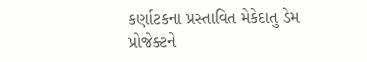કર્ણાટકના પ્રસ્તાવિત મેકેદાતુ ડેમ પ્રોજેક્ટને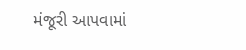મંજૂરી આપવામાં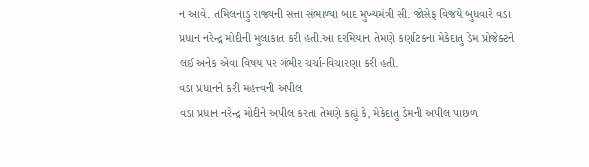ન આવે. તમિલનાડુ રાજ્યની સત્તા સંભાળ્યા બાદ મુખ્યમંત્રી સી. જોસેફ વિજયે બુધવારે વડા પ્રધાન નરેન્દ્ર મોદીની મુલાકાત કરી હતી.આ દરમિયાન તેમણે કર્ણાટકના મેકેદાતુ ડેમ પ્રોજેક્ટને લઈ અનેક એવા વિષય પર ગંભીર ચર્ચા-વિચારણા કરી હતી.
વડા પ્રધાનને કરી મહત્ત્વની અપીલ
વડા પ્રધાન નરેન્દ્ર મોદીને અપીલ કરતા તેમણે કહ્યું કે, મેકેદાતુ ડેમની અપીલ પાછળ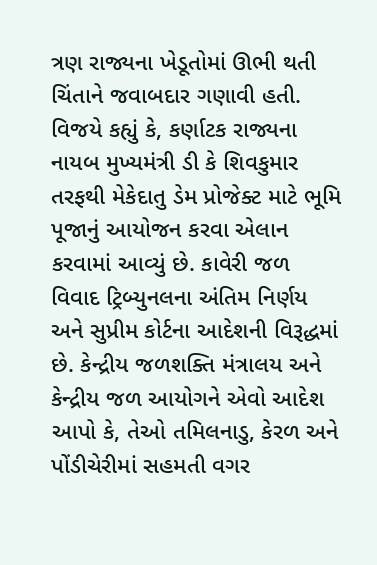ત્રણ રાજ્યના ખેડૂતોમાં ઊભી થતી ચિંતાને જવાબદાર ગણાવી હતી. વિજયે કહ્યું કે, કર્ણાટક રાજ્યના નાયબ મુખ્યમંત્રી ડી કે શિવકુમાર તરફથી મેકેદાતુ ડેમ પ્રોજેક્ટ માટે ભૂમિ પૂજાનું આયોજન કરવા એલાન કરવામાં આવ્યું છે. કાવેરી જળ વિવાદ ટ્રિબ્યુનલના અંતિમ નિર્ણય અને સુપ્રીમ કોર્ટના આદેશની વિરૂદ્ધમાં છે. કેન્દ્રીય જળશક્તિ મંત્રાલય અને કેન્દ્રીય જળ આયોગને એવો આદેશ આપો કે, તેઓ તમિલનાડુ, કેરળ અને પોંડીચેરીમાં સહમતી વગર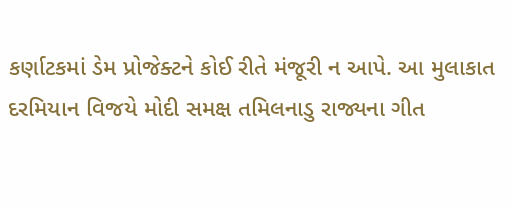કર્ણાટકમાં ડેમ પ્રોજેક્ટને કોઈ રીતે મંજૂરી ન આપે. આ મુલાકાત દરમિયાન વિજયે મોદી સમક્ષ તમિલનાડુ રાજ્યના ગીત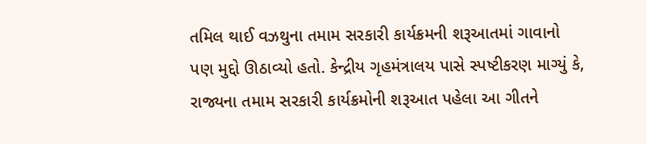તમિલ થાઈ વઝથુના તમામ સરકારી કાર્યક્રમની શરૂઆતમાં ગાવાનો પણ મુદ્દો ઊઠાવ્યો હતો. કેન્દ્રીય ગૃહમંત્રાલય પાસે સ્પષ્ટીકરણ માગ્યું કે, રાજ્યના તમામ સરકારી કાર્યક્રમોની શરૂઆત પહેલા આ ગીતને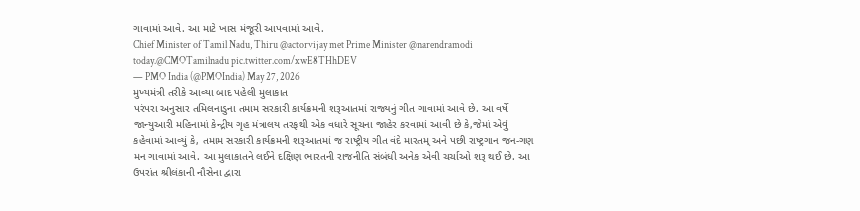ગાવામાં આવે. આ માટે ખાસ મંજૂરી આપવામાં આવે.
Chief Minister of Tamil Nadu, Thiru @actorvijay met Prime Minister @narendramodi today.@CMOTamilnadu pic.twitter.com/xwE8THhDEV
— PMO India (@PMOIndia) May 27, 2026
મુખ્યમંત્રી તરીકે આવ્યા બાદ પહેલી મુલાકાત
પરંપરા અનુસાર તમિલનાડુના તમામ સરકારી કાર્યક્રમની શરૂઆતમાં રાજ્યનું ગીત ગાવામાં આવે છે. આ વર્ષે જાન્યુઆરી મહિનામાં કેન્દ્રીય ગૃહ મંત્રાલય તરફથી એક વધારે સૂચના જાહેર કરવામાં આવી છે કે,જેમાં એવું કહેવામાં આવ્યું કે, તમામ સરકારી કાર્યક્રમની શરૂઆતમાં જ રાષ્ટ્રીય ગીત વંદે મારતમ્ અને પછી રાષ્ટ્રગાન જન-ગણ મન ગાવામાં આવે. આ મુલાકાતને લઈને દક્ષિણ ભારતની રાજનીતિ સંબંધી અનેક એવી ચર્ચાઓ શરૂ થઈ છે. આ ઉપરાંત શ્રીલંકાની નૌસેના દ્વારા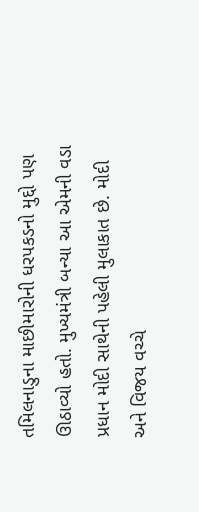તમિલનાડુના માછીમારોની ધરપકડનો મુદ્દો પણ ઊઠાવ્યો હતો. મુખ્યમંત્રી બન્યા આ એમની વડા પ્રધાન મોદી સાથેની પહેલી મુલાકાત છે. મોદી અને વિજય વચ્ચે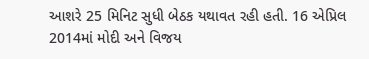આશરે 25 મિનિટ સુધી બેઠક યથાવત રહી હતી. 16 એપ્રિલ 2014માં મોદી અને વિજય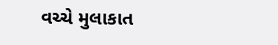વચ્ચે મુલાકાત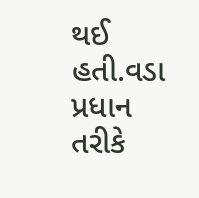થઈ હતી.વડા પ્રધાન તરીકે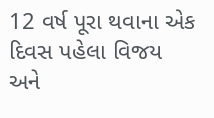12 વર્ષ પૂરા થવાના એક દિવસ પહેલા વિજય અને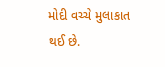મોદી વચ્ચે મુલાકાત થઈ છે.